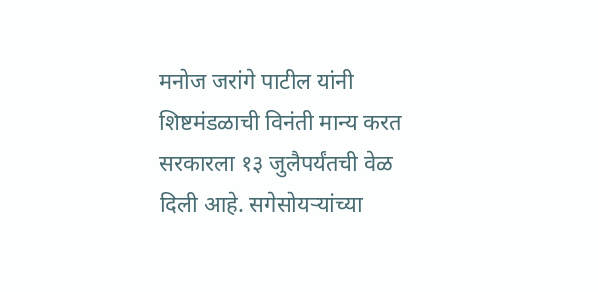मनोज जरांगे पाटील यांनी शिष्टमंडळाची विनंती मान्य करत सरकारला १३ जुलैपर्यंतची वेळ दिली आहे. सगेसोयऱ्यांच्या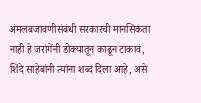अंमलबजावणीसंबंधी सरकारची मानसिकता नाही हे जरांगेंनी डोक्यातून काढून टाकावं, शिंदे साहेबांनी त्यांना शब्द दिला आहे, असे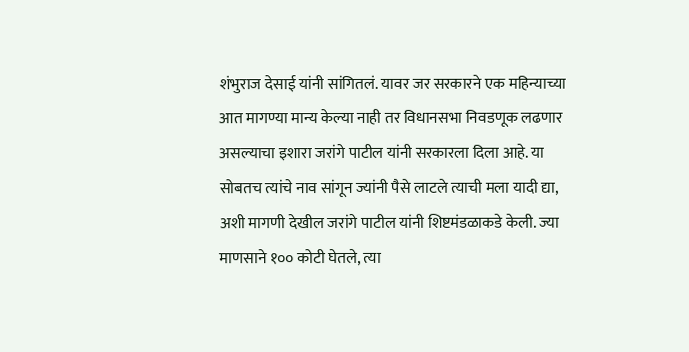शंभुराज देसाई यांनी सांगितलं. यावर जर सरकारने एक महिन्याच्या आत मागण्या मान्य केल्या नाही तर विधानसभा निवडणूक लढणार असल्याचा इशारा जरांगे पाटील यांनी सरकारला दिला आहे. या सोबतच त्यांचे नाव सांगून ज्यांनी पैसे लाटले त्याची मला यादी द्या, अशी मागणी देखील जरांगे पाटील यांनी शिष्टमंडळाकडे केली. ज्या माणसाने १०० कोटी घेतले, त्या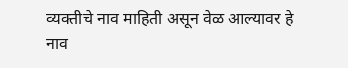व्यक्तीचे नाव माहिती असून वेळ आल्यावर हे नाव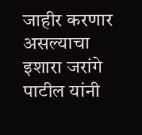जाहीर करणार असल्याचा इशारा जरांगे पाटील यांनी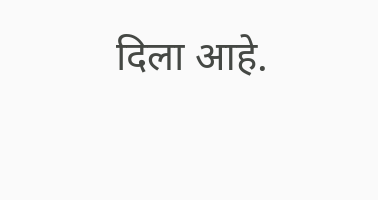दिला आहे.